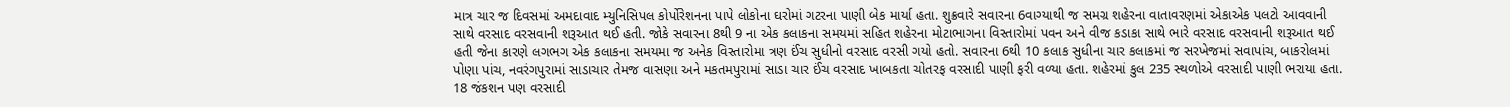માત્ર ચાર જ દિવસમાં અમદાવાદ મ્યુનિસિપલ કોર્પોરેશનના પાપે લોકોના ઘરોમાં ગટરના પાણી બેક માર્યા હતા. શુક્રવારે સવારના 6વાગ્યાથી જ સમગ્ર શહેરના વાતાવરણમાં એકાએક પલટો આવવાની સાથે વરસાદ વરસવાની શરૂઆત થઈ હતી. જોકે સવારના 8થી 9 ના એક કલાકના સમયમાં સહિત શહેરના મોટાભાગના વિસ્તારોમાં પવન અને વીજ કડાકા સાથે ભારે વરસાદ વરસવાની શરૂઆત થઈ હતી જેના કારણે લગભગ એક કલાકના સમયમા જ અનેક વિસ્તારોમા ત્રણ ઈંચ સુધીનો વરસાદ વરસી ગયો હતો. સવારના 6થી 10 કલાક સુધીના ચાર કલાકમાં જ સરખેજમાં સવાપાંચ, બાકરોલમાં પોણા પાંચ, નવરંગપુરામાં સાડાચાર તેમજ વાસણા અને મકતમપુરામાં સાડા ચાર ઈંચ વરસાદ ખાબકતા ચોતરફ વરસાદી પાણી ફરી વળ્યા હતા. શહેરમાં કુલ 235 સ્થળોએ વરસાદી પાણી ભરાયા હતા. 18 જંકશન પણ વરસાદી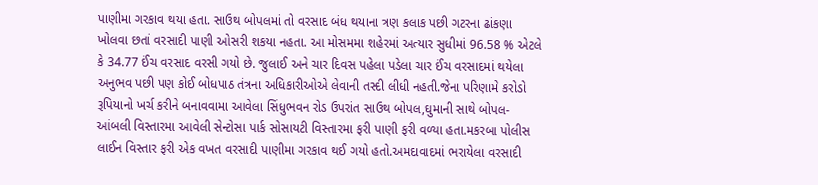પાણીમા ગરકાવ થયા હતા. સાઉથ બોપલમાં તો વરસાદ બંધ થયાના ત્રણ કલાક પછી ગટરના ઢાંકણા ખોલવા છતાં વરસાદી પાણી ઓસરી શકયા નહતા. આ મોસમમા શહેરમાં અત્યાર સુધીમાં 96.58 % એટલે કે 34.77 ઈંચ વરસાદ વરસી ગયો છે. જુલાઈ અને ચાર દિવસ પહેલા પડેલા ચાર ઈંચ વરસાદમાં થયેલા અનુભવ પછી પણ કોઈ બોધપાઠ તંત્રના અધિકારીઓએ લેવાની તસ્દી લીધી નહતી.જેના પરિણામે કરોડો રૂપિયાનો ખર્ચ કરીને બનાવવામા આવેલા સિંધુભવન રોડ ઉપરાંત સાઉથ બોપલ,ઘુમાની સાથે બોપલ-આંબલી વિસ્તારમા આવેલી સેન્ટોસા પાર્ક સોસાયટી વિસ્તારમા ફરી પાણી ફરી વળ્યા હતા.મકરબા પોલીસ લાઈન વિસ્તાર ફરી એક વખત વરસાદી પાણીમા ગરકાવ થઈ ગયો હતો.અમદાવાદમાં ભરાયેલા વરસાદી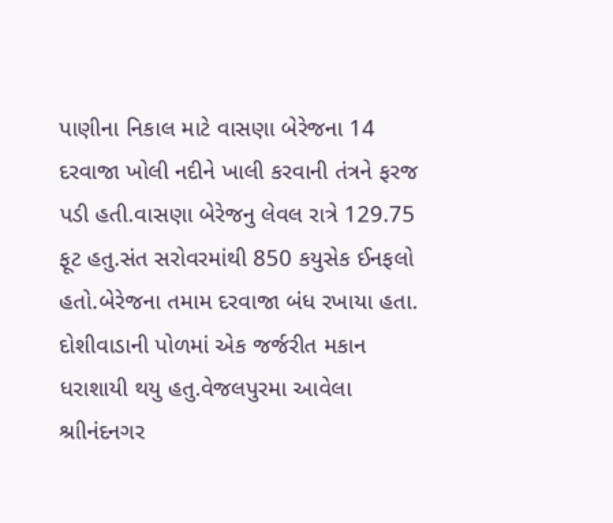પાણીના નિકાલ માટે વાસણા બેરેજના 14 દરવાજા ખોલી નદીને ખાલી કરવાની તંત્રને ફરજ પડી હતી.વાસણા બેરેજનુ લેવલ રાત્રે 129.75 ફૂટ હતુ.સંત સરોવરમાંથી 850 કયુસેક ઈનફલો હતો.બેરેજના તમામ દરવાજા બંધ રખાયા હતા. દોશીવાડાની પોળમાં એક જર્જરીત મકાન ધરાશાયી થયુ હતુ.વેજલપુરમા આવેલા શ્રાીનંદનગર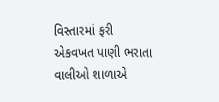વિસ્તારમાં ફરી એકવખત પાણી ભરાતા વાલીઓ શાળાએ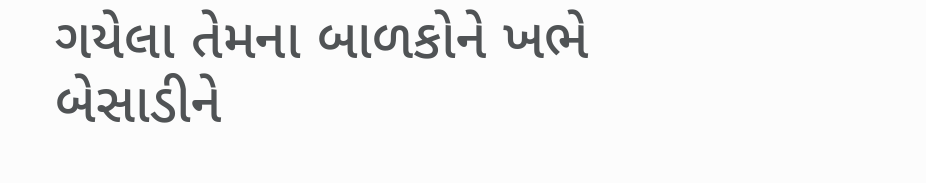ગયેલા તેમના બાળકોને ખભે બેસાડીને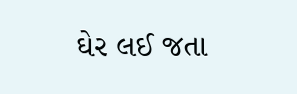ઘેર લઈ જતા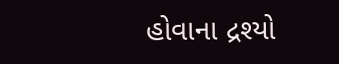હોવાના દ્રશ્યો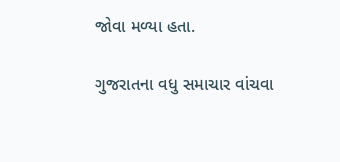જોવા મળ્યા હતા.

ગુજરાતના વધુ સમાચાર વાંચવા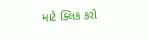માટે ક્લિક કરો